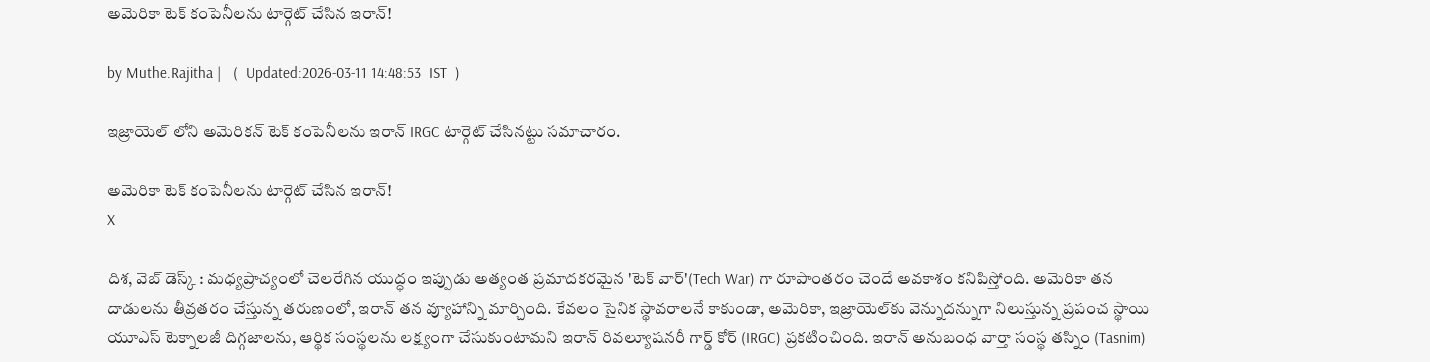అమెరికా టెక్ కంపెనీలను టార్గెట్ చేసిన ఇరాన్!

by Muthe.Rajitha |   (  Updated:2026-03-11 14:48:53  IST  )

ఇజ్రాయెల్ లోని అమెరికన్ టెక్ కంపెనీలను ఇరాన్ IRGC టార్గెట్ చేసినట్టు సమాచారం.

అమెరికా టెక్ కంపెనీలను టార్గెట్ చేసిన ఇరాన్!
X

దిశ, వెబ్ డెస్క్ : మధ్యప్రాచ్యంలో చెలరేగిన యుద్ధం ఇప్పుడు అత్యంత ప్రమాదకరమైన 'టెక్ వార్'(Tech War) గా రూపాంతరం చెందే అవకాశం కనిపిస్తోంది. అమెరికా తన దాడులను తీవ్రతరం చేస్తున్న తరుణంలో, ఇరాన్ తన వ్యూహాన్ని మార్చింది. కేవలం సైనిక స్థావరాలనే కాకుండా, అమెరికా, ఇజ్రాయెల్‌కు వెన్నుదన్నుగా నిలుస్తున్న ప్రపంచ స్థాయి యూఎస్ టెక్నాలజీ దిగ్గజాలను, ఆర్థిక సంస్థలను లక్ష్యంగా చేసుకుంటామని ఇరాన్ రివల్యూషనరీ గార్డ్ కోర్ (IRGC) ప్రకటించింది. ఇరాన్ అనుబంధ వార్తా సంస్థ తస్నిం (Tasnim)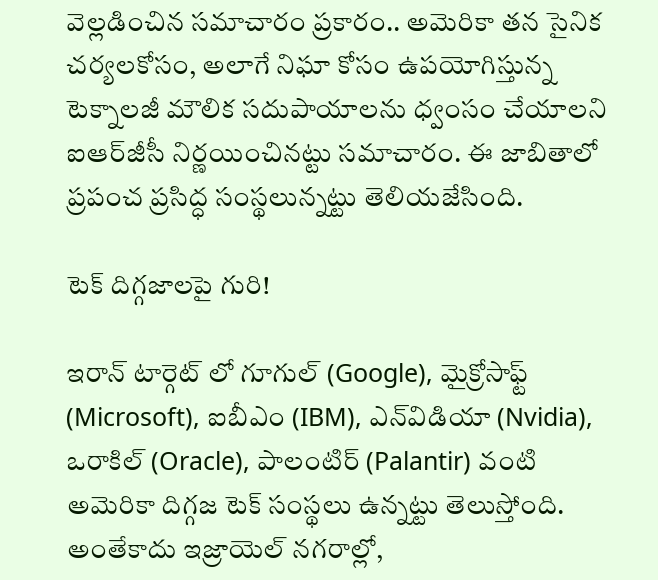వెల్లడించిన సమాచారం ప్రకారం.. అమెరికా తన సైనిక చర్యలకోసం, అలాగే నిఘా కోసం ఉపయోగిస్తున్న టెక్నాలజీ మౌలిక సదుపాయాలను ధ్వంసం చేయాలని ఐఆర్‌జీసీ నిర్ణయించినట్టు సమాచారం. ఈ జాబితాలో ప్రపంచ ప్రసిద్ధ సంస్థలున్నట్టు తెలియజేసింది.

టెక్ దిగ్గజాలపై గురి!

ఇరాన్ టార్గెట్ లో గూగుల్ (Google), మైక్రోసాఫ్ట్ (Microsoft), ఐబీఎం (IBM), ఎన్‌విడియా (Nvidia), ఒరాకిల్ (Oracle), పాలంటిర్ (Palantir) వంటి అమెరికా దిగ్గజ టెక్ సంస్థలు ఉన్నట్టు తెలుస్తోంది. అంతేకాదు ఇజ్రాయెల్ నగరాల్లో,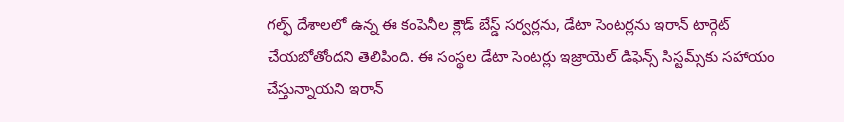గల్ఫ్ దేశాలలో ఉన్న ఈ కంపెనీల క్లౌడ్ బేస్డ్ సర్వర్లను, డేటా సెంటర్లను ఇరాన్ టార్గెట్ చేయబోతోందని తెలిపింది. ఈ సంస్థల డేటా సెంటర్లు ఇజ్రాయెల్ డిఫెన్స్ సిస్టమ్స్‌కు సహాయం చేస్తున్నాయని ఇరాన్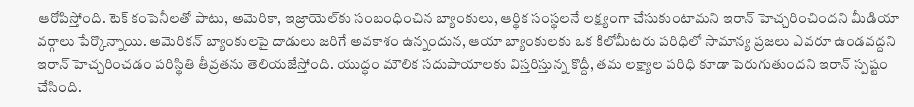ఆరోపిస్తోంది. టెక్ కంపెనీలతో పాటు, అమెరికా, ఇజ్రాయెల్‌కు సంబంధించిన బ్యాంకులు, ఆర్థిక సంస్థలనే లక్ష్యంగా చేసుకుంటామని ఇరాన్ హెచ్చరించిందని మీడియా వర్గాలు పేర్కొన్నాయి. అమెరికన్ బ్యాంకులపై దాడులు జరిగే అవకాశం ఉన్నందున, ఆయా బ్యాంకులకు ఒక కిలోమీటరు పరిధిలో సామాన్య ప్రజలు ఎవరూ ఉండవద్దని ఇరాన్ హెచ్చరించడం పరిస్థితి తీవ్రతను తెలియజేస్తోంది. యుద్ధం మౌలిక సదుపాయాలకు విస్తరిస్తున్న కొద్దీ, తమ లక్ష్యాల పరిధి కూడా పెరుగుతుందని ఇరాన్ స్పష్టం చేసింది.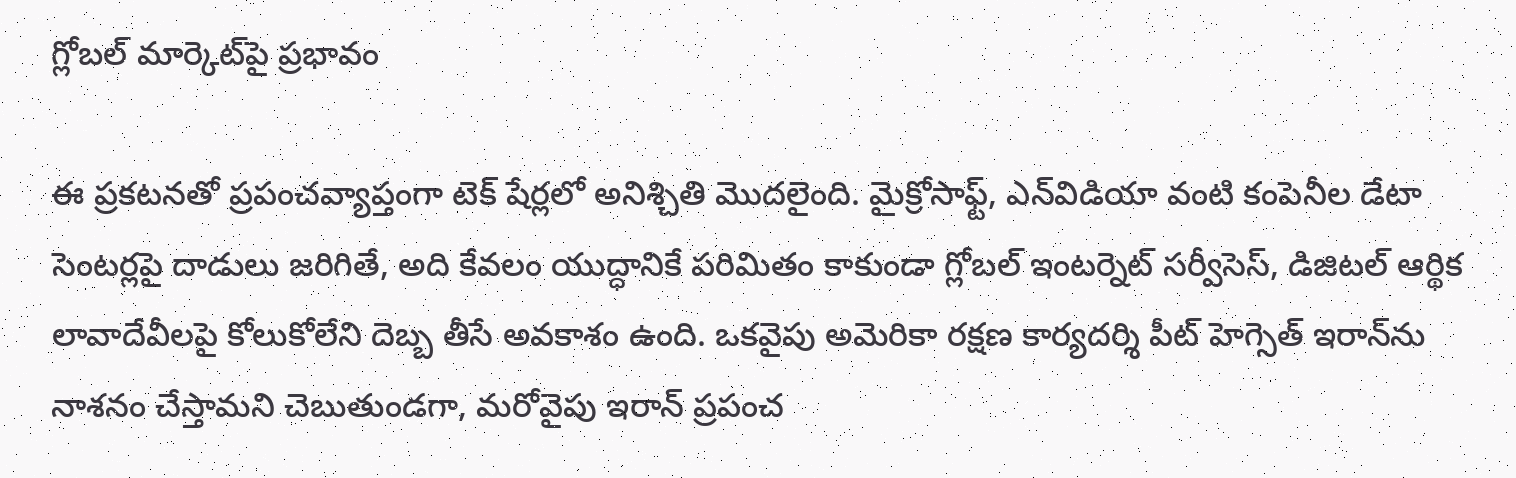గ్లోబల్ మార్కెట్‌పై ప్రభావం

ఈ ప్రకటనతో ప్రపంచవ్యాప్తంగా టెక్ షేర్లలో అనిశ్చితి మొదలైంది. మైక్రోసాఫ్ట్, ఎన్‌విడియా వంటి కంపెనీల డేటా సెంటర్లపై దాడులు జరిగితే, అది కేవలం యుద్ధానికే పరిమితం కాకుండా గ్లోబల్ ఇంటర్నెట్ సర్వీసెస్, డిజిటల్ ఆర్థిక లావాదేవీలపై కోలుకోలేని దెబ్బ తీసే అవకాశం ఉంది. ఒకవైపు అమెరికా రక్షణ కార్యదర్శి పీట్ హెగ్సెత్ ఇరాన్‌ను నాశనం చేస్తామని చెబుతుండగా, మరోవైపు ఇరాన్ ప్రపంచ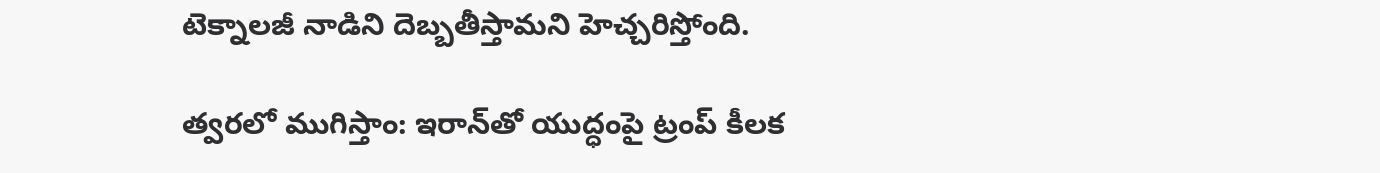టెక్నాలజీ నాడిని దెబ్బతీస్తామని హెచ్చరిస్తోంది.

త్వరలో ముగిస్తాం: ఇరాన్‌తో యుద్ధంపై ట్రంప్ కీలక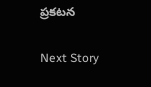ప్రకటన

Next Story